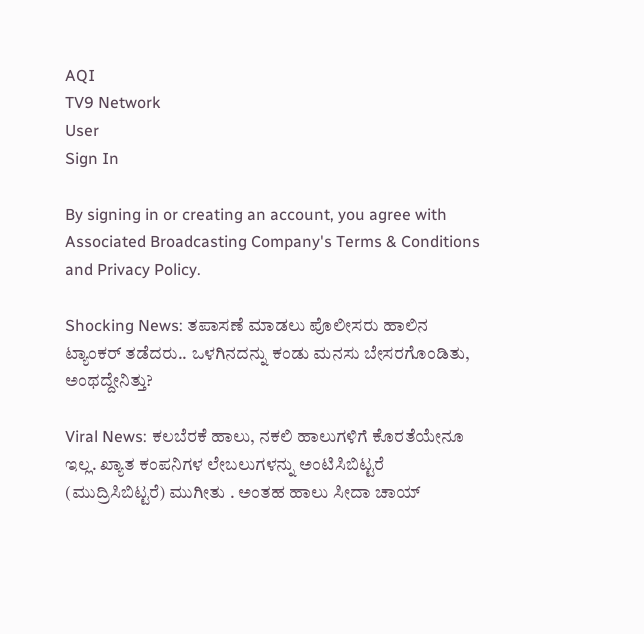AQI
TV9 Network
User
Sign In

By signing in or creating an account, you agree with Associated Broadcasting Company's Terms & Conditions and Privacy Policy.

Shocking News: ತಪಾಸಣೆ ಮಾಡಲು ಪೊಲೀಸರು ಹಾಲಿನ ಟ್ಯಾಂಕರ್ ತಡೆದರು.. ಒಳಗಿನದನ್ನು ಕಂಡು ಮನಸು ಬೇಸರಗೊಂಡಿತು, ಅಂಥದ್ದೇನಿತ್ತು?

Viral News: ಕಲಬೆರಕೆ ಹಾಲು, ನಕಲಿ ಹಾಲುಗಳಿಗೆ ಕೊರತೆಯೇನೂ ಇಲ್ಲ. ಖ್ಯಾತ ಕಂಪನಿಗಳ ಲೇಬಲುಗಳನ್ನು ಅಂಟಿಸಿಬಿಟ್ಟರೆ (ಮುದ್ರಿಸಿಬಿಟ್ಟರೆ) ಮುಗೀತು . ಅಂತಹ ಹಾಲು ಸೀದಾ ಚಾಯ್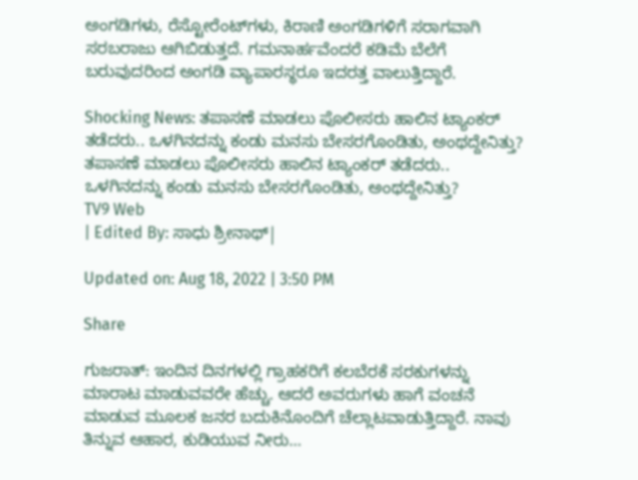ಅಂಗಡಿಗಳು, ರೆಸ್ಟೋರೆಂಟ್‌ಗಳು, ಕಿರಾಣಿ ಅಂಗಡಿಗಳಿಗೆ ಸರಾಗವಾಗಿ ಸರಬರಾಜು ಆಗಿಬಿಡುತ್ತದೆ. ಗಮನಾರ್ಹವೆಂದರೆ ಕಡಿಮೆ ಬೆಲೆಗೆ ಬರುವುದರಿಂದ ಅಂಗಡಿ ವ್ಯಾಪಾರಸ್ಥರೂ ಇದರತ್ತ ವಾಲುತ್ತಿದ್ದಾರೆ.

Shocking News: ತಪಾಸಣೆ ಮಾಡಲು ಪೊಲೀಸರು ಹಾಲಿನ ಟ್ಯಾಂಕರ್ ತಡೆದರು.. ಒಳಗಿನದನ್ನು ಕಂಡು ಮನಸು ಬೇಸರಗೊಂಡಿತು, ಅಂಥದ್ದೇನಿತ್ತು?
ತಪಾಸಣೆ ಮಾಡಲು ಪೊಲೀಸರು ಹಾಲಿನ ಟ್ಯಾಂಕರ್ ತಡೆದರು.. ಒಳಗಿನದನ್ನು ಕಂಡು ಮನಸು ಬೇಸರಗೊಂಡಿತು, ಅಂಥದ್ದೇನಿತ್ತು?
TV9 Web
| Edited By: ಸಾಧು ಶ್ರೀನಾಥ್|

Updated on: Aug 18, 2022 | 3:50 PM

Share

ಗುಜರಾತ್: ಇಂದಿನ ದಿನಗಳಲ್ಲಿ ಗ್ರಾಹಕರಿಗೆ ಕಲಬೆರಕೆ ಸರಕುಗಳನ್ನು ಮಾರಾಟ ಮಾಡುವವರೇ ಹೆಚ್ಚು. ಆದರೆ ಅವರುಗಳು ಹಾಗೆ ವಂಚನೆ ಮಾಡುವ ಮೂಲಕ ಜನರ ಬದುಕಿನೊಂದಿಗೆ ಚೆಲ್ಲಾಟವಾಡುತ್ತಿದ್ದಾರೆ. ನಾವು ತಿನ್ನುವ ಆಹಾರ, ಕುಡಿಯುವ ನೀರು…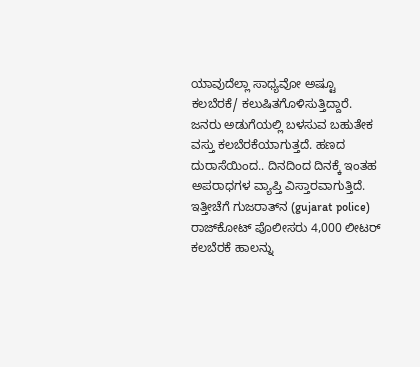ಯಾವುದೆಲ್ಲಾ ಸಾಧ್ಯವೋ ಅಷ್ಟೂ ಕಲಬೆರಕೆ/ ಕಲುಷಿತಗೊಳಿಸುತ್ತಿದ್ದಾರೆ. ಜನರು ಅಡುಗೆಯಲ್ಲಿ ಬಳಸುವ ಬಹುತೇಕ ವಸ್ತು ಕಲಬೆರಕೆಯಾಗುತ್ತದೆ. ಹಣದ ದುರಾಸೆಯಿಂದ.. ದಿನದಿಂದ ದಿನಕ್ಕೆ ಇಂತಹ ಅಪರಾಧಗಳ ವ್ಯಾಪ್ತಿ ವಿಸ್ತಾರವಾಗುತ್ತಿದೆ. ಇತ್ತೀಚೆಗೆ ಗುಜರಾತ್‌ನ (gujarat police) ರಾಜ್‌ಕೋಟ್ ಪೊಲೀಸರು 4,000 ಲೀಟರ್ ಕಲಬೆರಕೆ ಹಾಲನ್ನು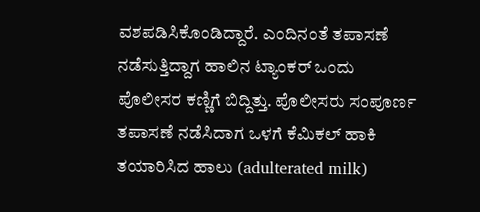ವಶಪಡಿಸಿಕೊಂಡಿದ್ದಾರೆ. ಎಂದಿನಂತೆ ತಪಾಸಣೆ ನಡೆಸುತ್ತಿದ್ದಾಗ ಹಾಲಿನ ಟ್ಯಾಂಕರ್ ಒಂದು ಪೊಲೀಸರ ಕಣ್ಣಿಗೆ ಬಿದ್ದಿತ್ತು. ಪೊಲೀಸರು ಸಂಪೂರ್ಣ ತಪಾಸಣೆ ನಡೆಸಿದಾಗ ಒಳಗೆ ಕೆಮಿಕಲ್ ಹಾಕಿ ತಯಾರಿಸಿದ ಹಾಲು (adulterated milk)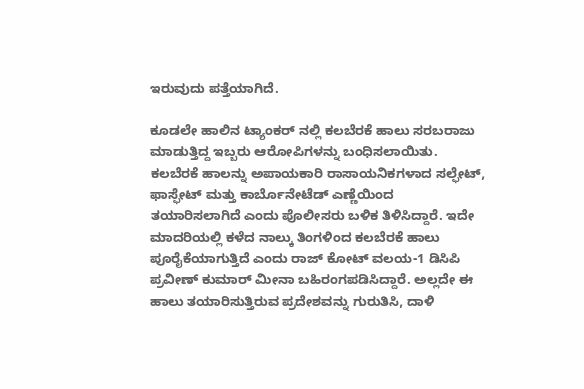ಇರುವುದು ಪತ್ತೆಯಾಗಿದೆ.

ಕೂಡಲೇ ಹಾಲಿನ ಟ್ಯಾಂಕರ್ ನಲ್ಲಿ ಕಲಬೆರಕೆ ಹಾಲು ಸರಬರಾಜು ಮಾಡುತ್ತಿದ್ದ ಇಬ್ಬರು ಆರೋಪಿಗಳನ್ನು ಬಂಧಿಸಲಾಯಿತು. ಕಲಬೆರಕೆ ಹಾಲನ್ನು ಅಪಾಯಕಾರಿ ರಾಸಾಯನಿಕಗಳಾದ ಸಲ್ಫೇಟ್, ಫಾಸ್ಫೇಟ್ ಮತ್ತು ಕಾರ್ಬೊನೇಟೆಡ್ ಎಣ್ಣೆಯಿಂದ ತಯಾರಿಸಲಾಗಿದೆ ಎಂದು ಪೊಲೀಸರು ಬಳಿಕ ತಿಳಿಸಿದ್ದಾರೆ. ಇದೇ ಮಾದರಿಯಲ್ಲಿ ಕಳೆದ ನಾಲ್ಕು ತಿಂಗಳಿಂದ ಕಲಬೆರಕೆ ಹಾಲು ಪೂರೈಕೆಯಾಗುತ್ತಿದೆ ಎಂದು ರಾಜ್ ಕೋಟ್ ವಲಯ-1 ಡಿಸಿಪಿ ಪ್ರವೀಣ್ ಕುಮಾರ್ ಮೀನಾ ಬಹಿರಂಗಪಡಿಸಿದ್ದಾರೆ. ಅಲ್ಲದೇ ಈ ಹಾಲು ತಯಾರಿಸುತ್ತಿರುವ ಪ್ರದೇಶವನ್ನು ಗುರುತಿಸಿ, ದಾಳಿ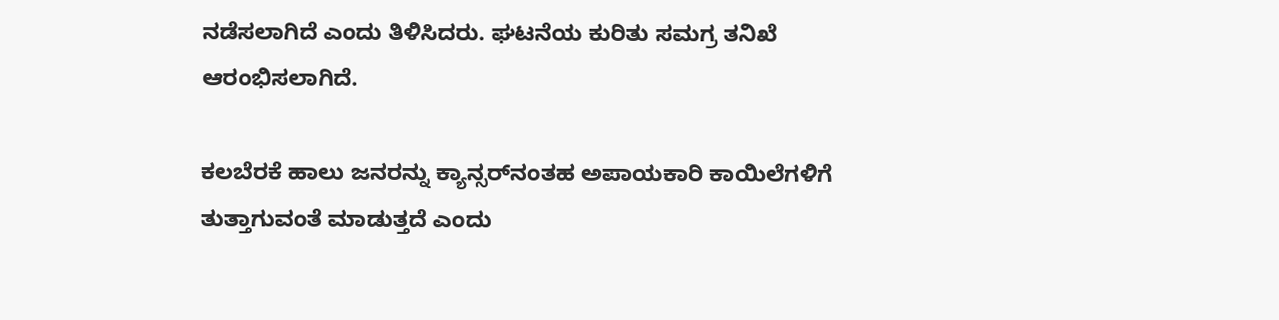ನಡೆಸಲಾಗಿದೆ ಎಂದು ತಿಳಿಸಿದರು. ಘಟನೆಯ ಕುರಿತು ಸಮಗ್ರ ತನಿಖೆ ಆರಂಭಿಸಲಾಗಿದೆ.

ಕಲಬೆರಕೆ ಹಾಲು ಜನರನ್ನು ಕ್ಯಾನ್ಸರ್‌ನಂತಹ ಅಪಾಯಕಾರಿ ಕಾಯಿಲೆಗಳಿಗೆ ತುತ್ತಾಗುವಂತೆ ಮಾಡುತ್ತದೆ ಎಂದು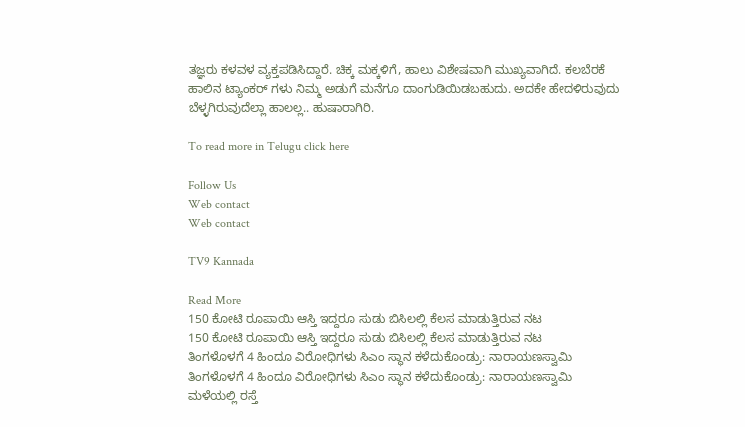ತಜ್ಞರು ಕಳವಳ ವ್ಯಕ್ತಪಡಿಸಿದ್ದಾರೆ. ಚಿಕ್ಕ ಮಕ್ಕಳಿಗೆ, ಹಾಲು ವಿಶೇಷವಾಗಿ ಮುಖ್ಯವಾಗಿದೆ. ಕಲಬೆರಕೆ ಹಾಲಿನ ಟ್ಯಾಂಕರ್ ಗಳು ನಿಮ್ಮ ಅಡುಗೆ ಮನೆಗೂ ದಾಂಗುಡಿಯಿಡಬಹುದು. ಅದಕೇ ಹೇದಳಿರುವುದು ಬೆಳ್ಳಗಿರುವುದೆಲ್ಲಾ ಹಾಲಲ್ಲ.. ಹುಷಾರಾಗಿರಿ.

To read more in Telugu click here

Follow Us
Web contact
Web contact

TV9 Kannada

Read More
150 ಕೋಟಿ ರೂಪಾಯಿ ಆಸ್ತಿ ಇದ್ದರೂ ಸುಡು ಬಿಸಿಲಲ್ಲಿ ಕೆಲಸ ಮಾಡುತ್ತಿರುವ ನಟ
150 ಕೋಟಿ ರೂಪಾಯಿ ಆಸ್ತಿ ಇದ್ದರೂ ಸುಡು ಬಿಸಿಲಲ್ಲಿ ಕೆಲಸ ಮಾಡುತ್ತಿರುವ ನಟ
ತಿಂಗಳೊಳಗೆ 4 ಹಿಂದೂ ವಿರೋಧಿಗಳು ಸಿಎಂ ಸ್ಥಾನ ಕಳೆದುಕೊಂಡ್ರು: ನಾರಾಯಣಸ್ವಾಮಿ
ತಿಂಗಳೊಳಗೆ 4 ಹಿಂದೂ ವಿರೋಧಿಗಳು ಸಿಎಂ ಸ್ಥಾನ ಕಳೆದುಕೊಂಡ್ರು: ನಾರಾಯಣಸ್ವಾಮಿ
ಮಳೆಯಲ್ಲಿ ರಸ್ತೆ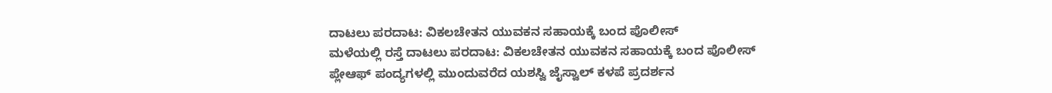ದಾಟಲು ಪರದಾಟ: ವಿಕಲಚೇತನ ಯುವಕನ ಸಹಾಯಕ್ಕೆ ಬಂದ ಪೊಲೀಸ್
ಮಳೆಯಲ್ಲಿ ರಸ್ತೆ ದಾಟಲು ಪರದಾಟ: ವಿಕಲಚೇತನ ಯುವಕನ ಸಹಾಯಕ್ಕೆ ಬಂದ ಪೊಲೀಸ್
ಪ್ಲೇಆಫ್‌ ಪಂದ್ಯಗಳಲ್ಲಿ ಮುಂದುವರೆದ ಯಶಸ್ವಿ ಜೈಸ್ವಾಲ್ ಕಳಪೆ ಪ್ರದರ್ಶನ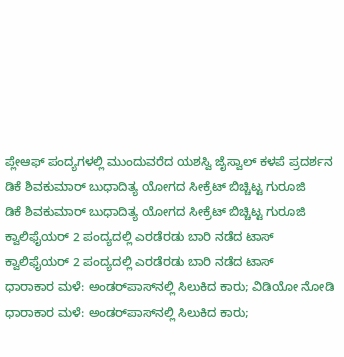ಪ್ಲೇಆಫ್‌ ಪಂದ್ಯಗಳಲ್ಲಿ ಮುಂದುವರೆದ ಯಶಸ್ವಿ ಜೈಸ್ವಾಲ್ ಕಳಪೆ ಪ್ರದರ್ಶನ
ಡಿಕೆ ಶಿವಕುಮಾರ್ ಬುಧಾದಿತ್ಯ ಯೋಗದ ಸೀಕ್ರೆಟ್ ಬಿಚ್ಚಿಟ್ಟ ಗುರೂಜಿ
ಡಿಕೆ ಶಿವಕುಮಾರ್ ಬುಧಾದಿತ್ಯ ಯೋಗದ ಸೀಕ್ರೆಟ್ ಬಿಚ್ಚಿಟ್ಟ ಗುರೂಜಿ
ಕ್ವಾಲಿಫೈಯರ್ 2 ಪಂದ್ಯದಲ್ಲಿ ಎರಡೆರಡು ಬಾರಿ ನಡೆದ ಟಾಸ್
ಕ್ವಾಲಿಫೈಯರ್ 2 ಪಂದ್ಯದಲ್ಲಿ ಎರಡೆರಡು ಬಾರಿ ನಡೆದ ಟಾಸ್
ಧಾರಾಕಾರ ಮಳೆ: ಅಂಡರ್‌ಪಾಸ್‌ನಲ್ಲಿ ಸಿಲುಕಿದ ಕಾರು; ವಿಡಿಯೋ ನೋಡಿ
ಧಾರಾಕಾರ ಮಳೆ: ಅಂಡರ್‌ಪಾಸ್‌ನಲ್ಲಿ ಸಿಲುಕಿದ ಕಾರು;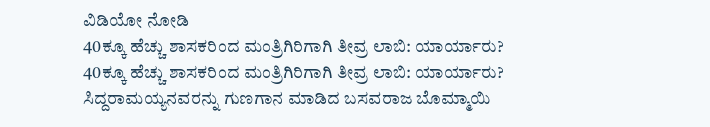ವಿಡಿಯೋ ನೋಡಿ
40ಕ್ಕೂ ಹೆಚ್ಚು ಶಾಸಕರಿಂದ ಮಂತ್ರಿಗಿರಿಗಾಗಿ ತೀವ್ರ ಲಾಬಿ: ಯಾರ್ಯಾರು?
40ಕ್ಕೂ ಹೆಚ್ಚು ಶಾಸಕರಿಂದ ಮಂತ್ರಿಗಿರಿಗಾಗಿ ತೀವ್ರ ಲಾಬಿ: ಯಾರ್ಯಾರು?
ಸಿದ್ದರಾಮಯ್ಯನವರನ್ನು ಗುಣಗಾನ ಮಾಡಿದ ಬಸವರಾಜ ಬೊಮ್ಮಾಯಿ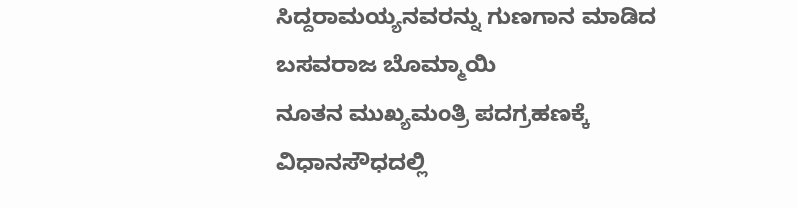ಸಿದ್ದರಾಮಯ್ಯನವರನ್ನು ಗುಣಗಾನ ಮಾಡಿದ ಬಸವರಾಜ ಬೊಮ್ಮಾಯಿ
ನೂತನ ಮುಖ್ಯಮಂತ್ರಿ ಪದಗ್ರಹಣಕ್ಕೆ ವಿಧಾನಸೌಧದಲ್ಲಿ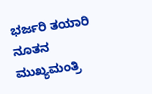ಭರ್ಜರಿ ತಯಾರಿ
ನೂತನ ಮುಖ್ಯಮಂತ್ರಿ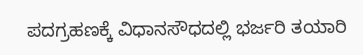ಪದಗ್ರಹಣಕ್ಕೆ ವಿಧಾನಸೌಧದಲ್ಲಿ ಭರ್ಜರಿ ತಯಾರಿ